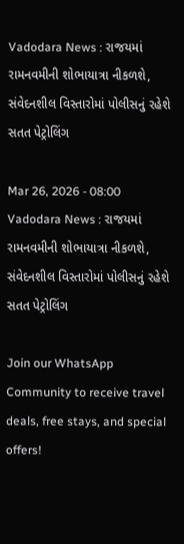Vadodara News : રાજયમાં રામનવમીની શોભાયાત્રા નીકળશે, સંવેદનશીલ વિસ્તારોમાં પોલીસનું રહેશે સતત પેટ્રોલિંગ

Mar 26, 2026 - 08:00
Vadodara News : રાજયમાં રામનવમીની શોભાયાત્રા નીકળશે, સંવેદનશીલ વિસ્તારોમાં પોલીસનું રહેશે સતત પેટ્રોલિંગ

Join our WhatsApp Community to receive travel deals, free stays, and special offers!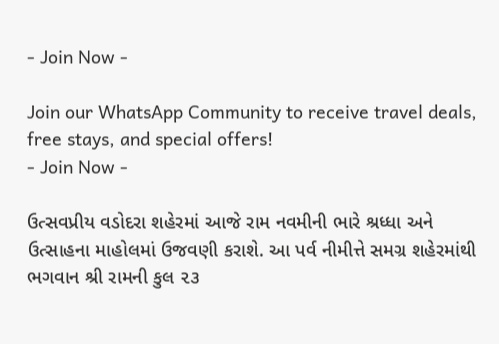- Join Now -

Join our WhatsApp Community to receive travel deals, free stays, and special offers!
- Join Now -

ઉત્સવપ્રીય વડોદરા શહેરમાં આજે રામ નવમીની ભારે શ્રધ્ધા અને ઉત્સાહના માહોલમાં ઉજવણી કરાશે. આ પર્વ નીમીત્તે સમગ્ર શહેરમાંથી ભગવાન શ્રી રામની કુલ ૨૩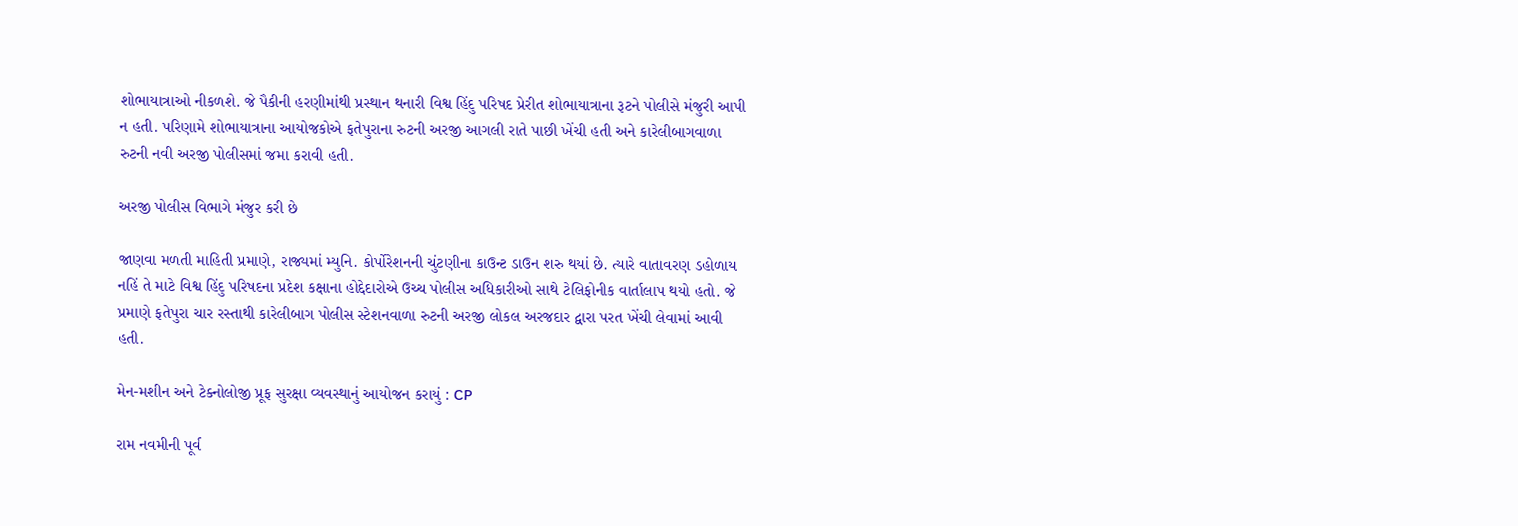શોભાયાત્રાઓ નીકળશે. જે પૈકીની હરણીમાંથી પ્રસ્થાન થનારી વિશ્વ હિંદુ પરિષદ પ્રેરીત શોભાયાત્રાના રૂટને પોલીસે મંજુરી આપી ન હતી. પરિણામે શોભાયાત્રાના આયોજકોએ ફતેપુરાના રુટની અરજી આગલી રાતે પાછી ખેંચી હતી અને કારેલીબાગવાળા રુટની નવી અરજી પોલીસમાં જમા કરાવી હતી.

અરજી પોલીસ વિભાગે મંજુર કરી છે

જાણવા મળતી માહિતી પ્રમાણે, રાજ્યમાં મ્યુનિ. કોર્પોરેશનની ચુંટણીના કાઉન્ટ ડાઉન શરુ થયાં છે. ત્યારે વાતાવરણ ડહોળાય નહિં તે માટે વિશ્વ હિંદુ પરિષદના પ્રદેશ કક્ષાના હોદ્દેદારોએ ઉચ્ચ પોલીસ અધિકારીઓ સાથે ટેલિફોનીક વાર્તાલાપ થયો હતો. જે પ્રમાણે ફતેપુરા ચાર રસ્તાથી કારેલીબાગ પોલીસ સ્ટેશનવાળા રુટની અરજી લોકલ અરજદાર દ્વારા પરત ખેંચી લેવામાં આવી હતી.

મેન-મશીન અને ટેક્નોલોજી પ્રૂફ સુરક્ષા વ્યવસ્થાનું આયોજન કરાયું : CP

રામ નવમીની પૂર્વ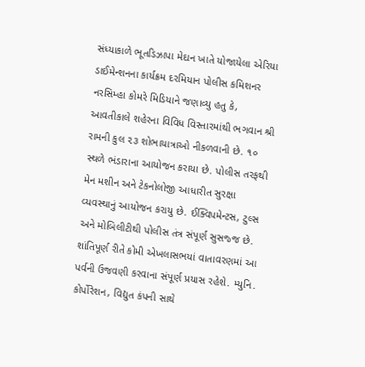સંધ્યાકાળે ભૂતડિઝાપા મેદાન ખાતે યોજાયેલા એરિયા ડાઈમેન્શનના કાર્યક્રમ દરમિયાન પોલીસ કમિશનર નરસિમ્હા કોમરે મિડિયાને જણાવ્યુ હતુ કે, આવતીકાલે શહેરના વિવિધ વિસ્તારમાંથી ભગવાન શ્રી રામની કુલ ૨૩ શોભાયાત્રાઓ નીકળવાની છે. ૧૦ સ્થળે ભંડારાના આયોજન કરાયા છે. પોલીસ તરફથી મેન મશીન અને ટેકનોલોજી આધારીત સુરક્ષા વ્યવસ્થાનું આયોજન કરાયુ છે. ઈક્વિપમેન્ટસ, ટુલ્સ અને મોબિલીટીથી પોલીસ તંત્ર સંપૂર્ણ સુસજ્જ છે. શાંતિપૂર્ણ રીતે કોમી એખલાસભયાં વાતાવરણમાં આ પર્વની ઉજવણી કરવાના સંપૂર્ણ પ્રયાસ રહેશે. મ્યુનિ. કોર્પોરેશન, વિદ્યુત કંપની સાથે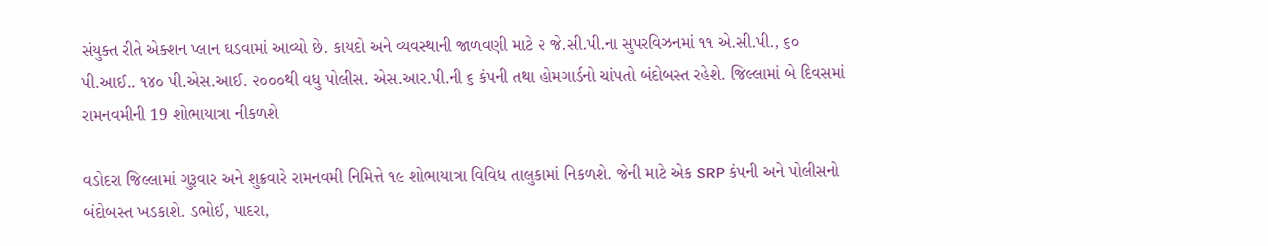સંયુક્ત રીતે એક્શન પ્લાન ઘડવામાં આવ્યો છે. કાયદો અને વ્યવસ્થાની જાળવણી માટે ૨ જે.સી.પી.ના સુપરવિઝનમાં ૧૧ એ.સી.પી., ૬૦ પી.આઈ.. ૧૪૦ પી.એસ.આઈ. ૨૦૦૦થી વધુ પોલીસ. એસ.આર.પી.ની ૬ કંપની તથા હોમગાર્ડનો ચાંપતો બંદોબસ્ત રહેશે. જિલ્લામાં બે દિવસમાં રામનવમીની 19 શોભાયાત્રા નીકળશે

વડોદરા જિલ્લામાં ગુરૂવાર અને શુક્રવારે રામનવમી નિમિત્તે ૧૯ શોભાયાત્રા વિવિધ તાલુકામાં નિકળશે. જેની માટે એક SRP કંપની અને પોલીસનો બંદોબસ્ત ખડકાશે. ડભોઈ, પાદરા,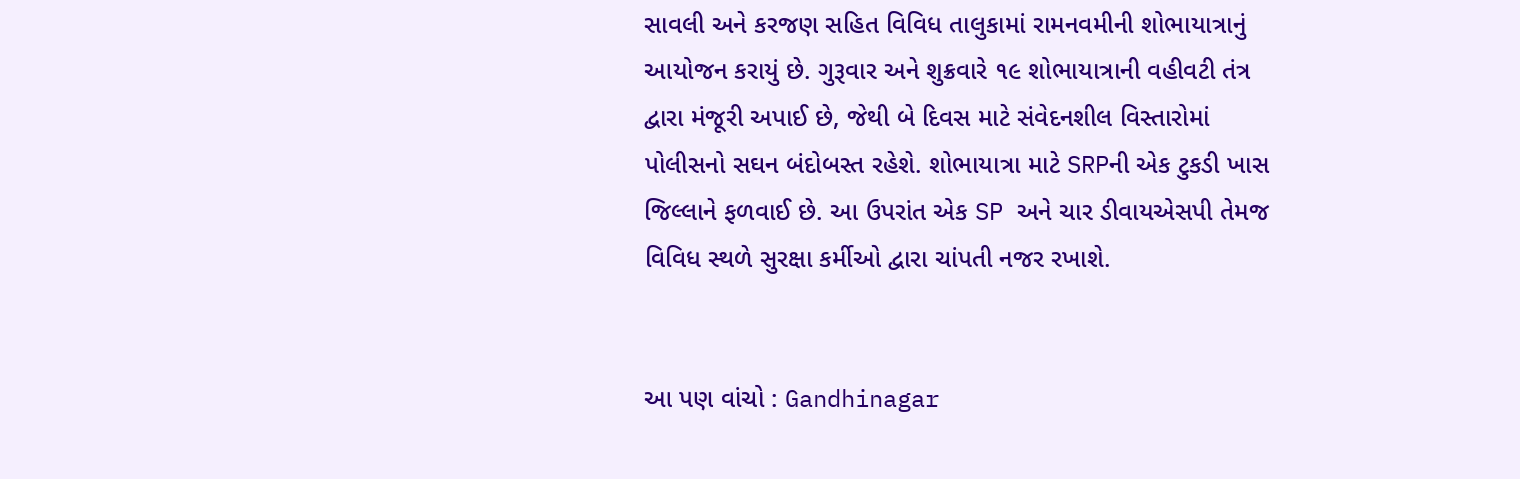સાવલી અને કરજણ સહિત વિવિધ તાલુકામાં રામનવમીની શોભાયાત્રાનું આયોજન કરાયું છે. ગુરૂવાર અને શુક્રવારે ૧૯ શોભાયાત્રાની વહીવટી તંત્ર દ્વારા મંજૂરી અપાઈ છે, જેથી બે દિવસ માટે સંવેદનશીલ વિસ્તારોમાં પોલીસનો સઘન બંદોબસ્ત રહેશે. શોભાયાત્રા માટે SRPની એક ટુકડી ખાસ જિલ્લાને ફળવાઈ છે. આ ઉપરાંત એક SP અને ચાર ડીવાયએસપી તેમજ વિવિધ સ્થળે સુરક્ષા કર્મીઓ દ્વારા ચાંપતી નજર રખાશે.


આ પણ વાંચો : Gandhinagar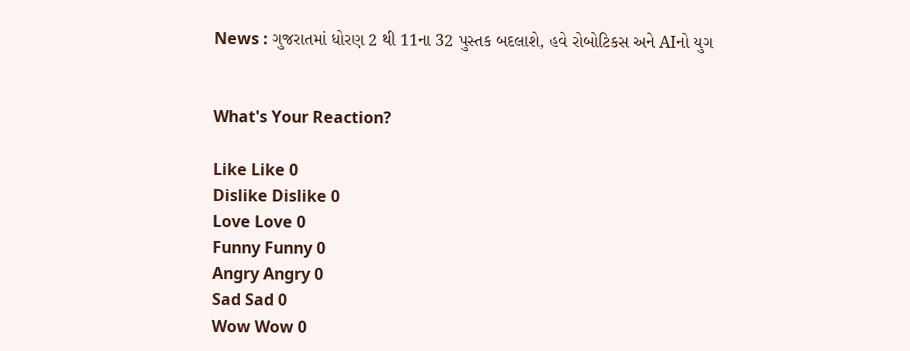News : ગુજરાતમાં ધોરણ 2 થી 11ના 32 પુસ્તક બદલાશે, હવે રોબોટિકસ અને AIનો યુગ


What's Your Reaction?

Like Like 0
Dislike Dislike 0
Love Love 0
Funny Funny 0
Angry Angry 0
Sad Sad 0
Wow Wow 0